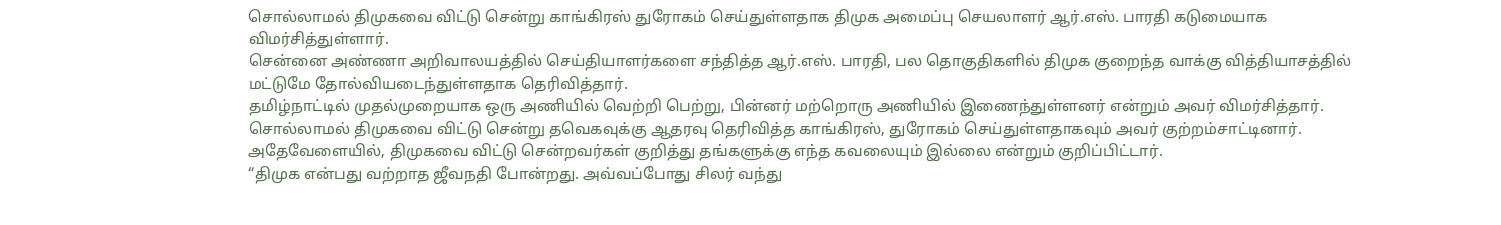சொல்லாமல் திமுகவை விட்டு சென்று காங்கிரஸ் துரோகம் செய்துள்ளதாக திமுக அமைப்பு செயலாளர் ஆர்.எஸ். பாரதி கடுமையாக விமர்சித்துள்ளார்.
சென்னை அண்ணா அறிவாலயத்தில் செய்தியாளர்களை சந்தித்த ஆர்.எஸ். பாரதி, பல தொகுதிகளில் திமுக குறைந்த வாக்கு வித்தியாசத்தில் மட்டுமே தோல்வியடைந்துள்ளதாக தெரிவித்தார்.
தமிழ்நாட்டில் முதல்முறையாக ஒரு அணியில் வெற்றி பெற்று, பின்னர் மற்றொரு அணியில் இணைந்துள்ளனர் என்றும் அவர் விமர்சித்தார்.
சொல்லாமல் திமுகவை விட்டு சென்று தவெகவுக்கு ஆதரவு தெரிவித்த காங்கிரஸ், துரோகம் செய்துள்ளதாகவும் அவர் குற்றம்சாட்டினார். அதேவேளையில், திமுகவை விட்டு சென்றவர்கள் குறித்து தங்களுக்கு எந்த கவலையும் இல்லை என்றும் குறிப்பிட்டார்.
“திமுக என்பது வற்றாத ஜீவநதி போன்றது. அவ்வப்போது சிலர் வந்து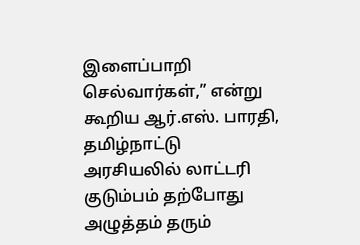இளைப்பாறி செல்வார்கள்,” என்று கூறிய ஆர்.எஸ். பாரதி, தமிழ்நாட்டு அரசியலில் லாட்டரி குடும்பம் தற்போது அழுத்தம் தரும்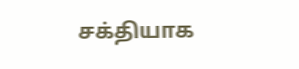சக்தியாக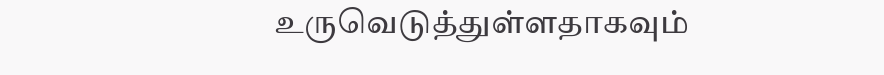உருவெடுத்துள்ளதாகவும்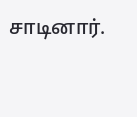சாடினார்.